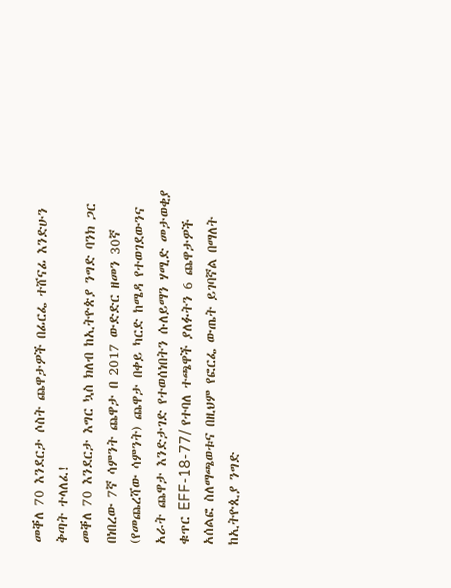መቐለ 70 እንደርታ ሶስት ጨዋታዎች በፊርፌ ተሸናፊ እንድሁን ቅጣት ተላለፈ!
መቐለ 70 እንደርታ እግር ኳስ ክለብ ከኢትዮጵያ ንግድ ባንክ ጋር በነበረው 7ኛ ሳምንት ጨዋታ በ 2017 ውድድር ዘመን 30ኛ (የመጨረሻው ሳምንት) ጨዋታ በቀይ ካርድ ከሜዳ የተወገደውንና አራት ጨዋታ እንድታገድ የተወሰነበትን ሱለይማን ሃሚድ መታወቂያ ቁጥር EFF-18-77/ የተባለ ተጫዋች ያለፉትን 6 ጨዋታዎች አሰልፎ ስለማጫወቱና በዚህም የፎርፌ ውጤት ይገባኛል በማለት ከኢትዮጲያ ንግድ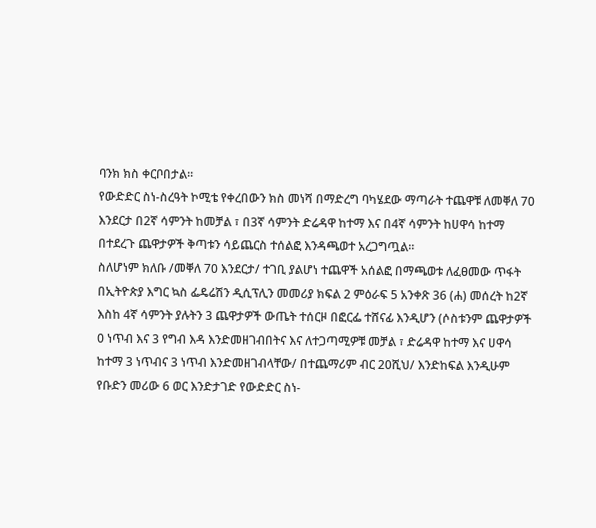ባንክ ክስ ቀርቦበታል።
የውድድር ስነ-ስረዓት ኮሚቴ የቀረበውን ክስ መነሻ በማድረግ ባካሄደው ማጣራት ተጨዋቹ ለመቐለ 70 እንደርታ በ2ኛ ሳምንት ከመቻል ፣ በ3ኛ ሳምንት ድሬዳዋ ከተማ እና በ4ኛ ሳምንት ከሀዋሳ ከተማ በተደረጉ ጨዋታዎች ቅጣቱን ሳይጨርስ ተሰልፎ እንዳጫወተ አረጋግጧል።
ስለሆነም ክለቡ /መቐለ 70 እንደርታ/ ተገቢ ያልሆነ ተጨዋች አሰልፎ በማጫወቱ ለፈፀመው ጥፋት በኢትዮጵያ እግር ኳስ ፌዴሬሽን ዲሲፕሊን መመሪያ ክፍል 2 ምዕራፍ 5 አንቀጽ 36 (ሐ) መሰረት ከ2ኛ እስከ 4ኛ ሳምንት ያሉትን 3 ጨዋታዎች ውጤት ተሰርዞ በፎርፌ ተሸናፊ እንዲሆን (ሶስቱንም ጨዋታዎች 0 ነጥብ እና 3 የግብ እዳ እንድመዘገብበትና እና ለተጋጣሚዎቹ መቻል ፣ ድሬዳዋ ከተማ እና ሀዋሳ ከተማ 3 ነጥብና 3 ነጥብ እንድመዘገብላቸው/ በተጨማሪም ብር 20ሺህ/ እንድከፍል እንዲሁም የቡድን መሪው 6 ወር እንድታገድ የውድድር ስነ-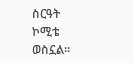ስርዓት ኮሚቴ ወስኗል።